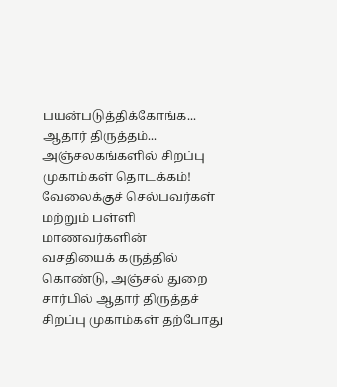பயன்படுத்திக்கோங்க... ஆதார் திருத்தம்... அஞ்சலகங்களில் சிறப்பு முகாம்கள் தொடக்கம்!
வேலைக்குச் செல்பவர்கள் மற்றும் பள்ளி மாணவர்களின் வசதியைக் கருத்தில் கொண்டு, அஞ்சல் துறை சார்பில் ஆதார் திருத்தச் சிறப்பு முகாம்கள் தற்போது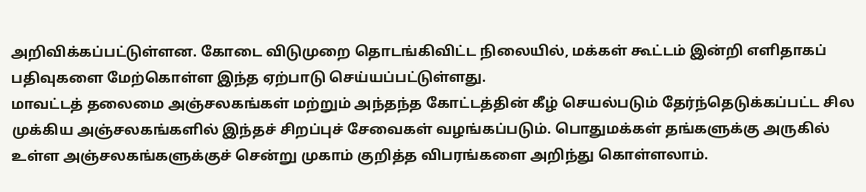அறிவிக்கப்பட்டுள்ளன. கோடை விடுமுறை தொடங்கிவிட்ட நிலையில், மக்கள் கூட்டம் இன்றி எளிதாகப் பதிவுகளை மேற்கொள்ள இந்த ஏற்பாடு செய்யப்பட்டுள்ளது.
மாவட்டத் தலைமை அஞ்சலகங்கள் மற்றும் அந்தந்த கோட்டத்தின் கீழ் செயல்படும் தேர்ந்தெடுக்கப்பட்ட சில முக்கிய அஞ்சலகங்களில் இந்தச் சிறப்புச் சேவைகள் வழங்கப்படும். பொதுமக்கள் தங்களுக்கு அருகில் உள்ள அஞ்சலகங்களுக்குச் சென்று முகாம் குறித்த விபரங்களை அறிந்து கொள்ளலாம்.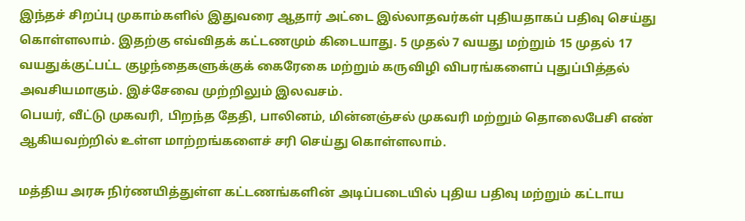இந்தச் சிறப்பு முகாம்களில் இதுவரை ஆதார் அட்டை இல்லாதவர்கள் புதியதாகப் பதிவு செய்து கொள்ளலாம். இதற்கு எவ்விதக் கட்டணமும் கிடையாது. 5 முதல் 7 வயது மற்றும் 15 முதல் 17 வயதுக்குட்பட்ட குழந்தைகளுக்குக் கைரேகை மற்றும் கருவிழி விபரங்களைப் புதுப்பித்தல் அவசியமாகும். இச்சேவை முற்றிலும் இலவசம்.
பெயர், வீட்டு முகவரி, பிறந்த தேதி, பாலினம், மின்னஞ்சல் முகவரி மற்றும் தொலைபேசி எண் ஆகியவற்றில் உள்ள மாற்றங்களைச் சரி செய்து கொள்ளலாம்.

மத்திய அரசு நிர்ணயித்துள்ள கட்டணங்களின் அடிப்படையில் புதிய பதிவு மற்றும் கட்டாய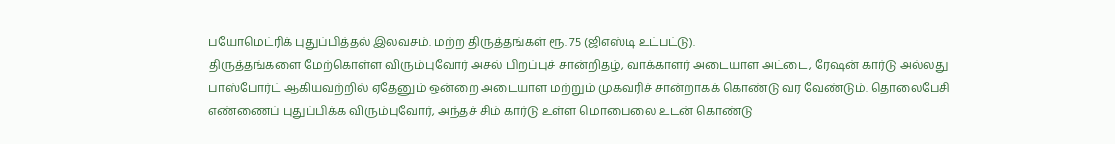பயோமெட்ரிக் புதுப்பித்தல் இலவசம். மற்ற திருத்தங்கள் ரூ. 75 (ஜிஎஸ்டி உட்பட்டு).
திருத்தங்களை மேற்கொள்ள விரும்புவோர் அசல் பிறப்புச் சான்றிதழ், வாக்காளர் அடையாள அட்டை, ரேஷன் கார்டு அல்லது பாஸ்போர்ட் ஆகியவற்றில் ஏதேனும் ஒன்றை அடையாள மற்றும் முகவரிச் சான்றாகக் கொண்டு வர வேண்டும். தொலைபேசி எண்ணைப் புதுப்பிக்க விரும்புவோர், அந்தச் சிம் கார்டு உள்ள மொபைலை உடன் கொண்டு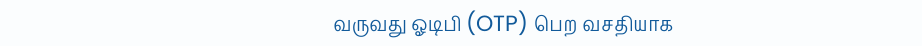வருவது ஓடிபி (OTP) பெற வசதியாக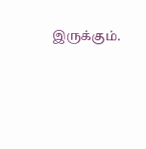இருக்கும்.